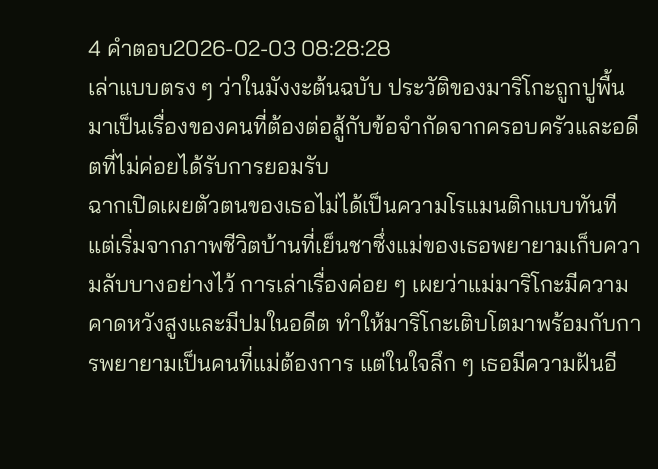4 คำตอบ2026-02-03 08:28:28
เล่าแบบตรง ๆ ว่าในมังงะต้นฉบับ ประวัติของมาริโกะถูกปูพื้นมาเป็นเรื่องของคนที่ต้องต่อสู้กับข้อจำกัดจากครอบครัวและอดีตที่ไม่ค่อยได้รับการยอมรับ
ฉากเปิดเผยตัวตนของเธอไม่ได้เป็นความโรแมนติกแบบทันที แต่เริ่มจากภาพชีวิตบ้านที่เย็นชาซึ่งแม่ของเธอพยายามเก็บความลับบางอย่างไว้ การเล่าเรื่องค่อย ๆ เผยว่าแม่มาริโกะมีความคาดหวังสูงและมีปมในอดีต ทำให้มาริโกะเติบโตมาพร้อมกับการพยายามเป็นคนที่แม่ต้องการ แต่ในใจลึก ๆ เธอมีความฝันอี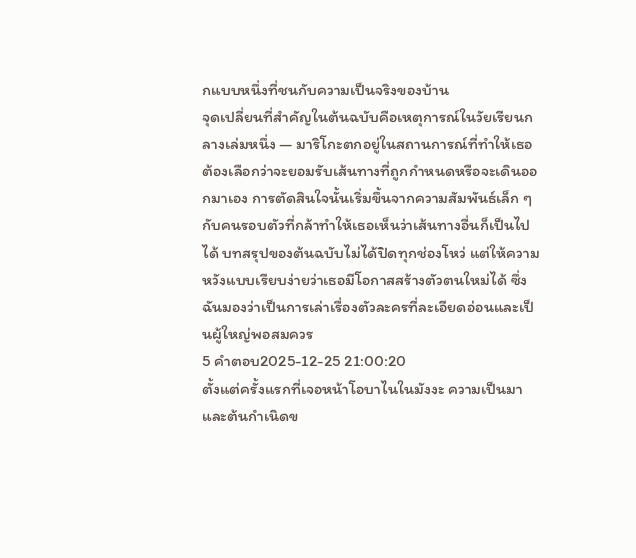กแบบหนึ่งที่ชนกับความเป็นจริงของบ้าน
จุดเปลี่ยนที่สำคัญในต้นฉบับคือเหตุการณ์ในวัยเรียนกลางเล่มหนึ่ง — มาริโกะตกอยู่ในสถานการณ์ที่ทำให้เธอต้องเลือกว่าจะยอมรับเส้นทางที่ถูกกำหนดหรือจะเดินออกมาเอง การตัดสินใจนั้นเริ่มขึ้นจากความสัมพันธ์เล็ก ๆ กับคนรอบตัวที่กล้าทำให้เธอเห็นว่าเส้นทางอื่นก็เป็นไปได้ บทสรุปของต้นฉบับไม่ได้ปิดทุกช่องโหว่ แต่ให้ความหวังแบบเรียบง่ายว่าเธอมีโอกาสสร้างตัวตนใหม่ได้ ซึ่งฉันมองว่าเป็นการเล่าเรื่องตัวละครที่ละเอียดอ่อนและเป็นผู้ใหญ่พอสมควร
5 คำตอบ2025-12-25 21:00:20
ตั้งแต่ครั้งแรกที่เจอหน้าโอบาไนในมังงะ ความเป็นมาและต้นกำเนิดข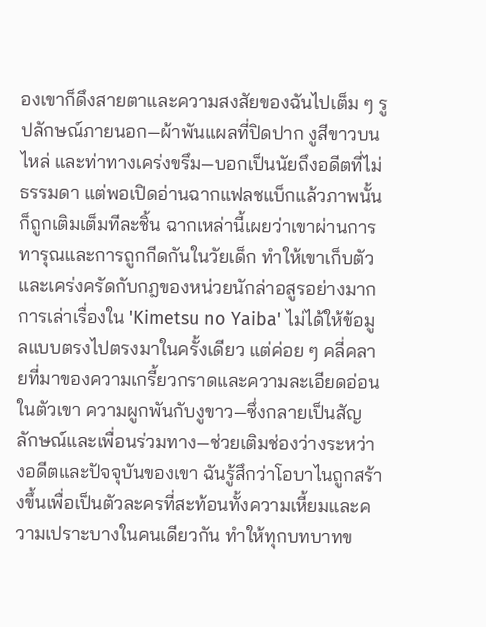องเขาก็ดึงสายตาและความสงสัยของฉันไปเต็ม ๆ รูปลักษณ์ภายนอก—ผ้าพันแผลที่ปิดปาก งูสีขาวบนไหล่ และท่าทางเคร่งขรึม—บอกเป็นนัยถึงอดีตที่ไม่ธรรมดา แต่พอเปิดอ่านฉากแฟลชแบ็กแล้วภาพนั้นก็ถูกเติมเต็มทีละชิ้น ฉากเหล่านี้เผยว่าเขาผ่านการทารุณและการถูกกีดกันในวัยเด็ก ทำให้เขาเก็บตัวและเคร่งครัดกับกฎของหน่วยนักล่าอสูรอย่างมาก
การเล่าเรื่องใน 'Kimetsu no Yaiba' ไม่ได้ให้ข้อมูลแบบตรงไปตรงมาในครั้งเดียว แต่ค่อย ๆ คลี่คลายที่มาของความเกรี้ยวกราดและความละเอียดอ่อนในตัวเขา ความผูกพันกับงูขาว—ซึ่งกลายเป็นสัญลักษณ์และเพื่อนร่วมทาง—ช่วยเติมช่องว่างระหว่างอดีตและปัจจุบันของเขา ฉันรู้สึกว่าโอบาไนถูกสร้างขึ้นเพื่อเป็นตัวละครที่สะท้อนทั้งความเหี้ยมและความเปราะบางในคนเดียวกัน ทำให้ทุกบทบาทข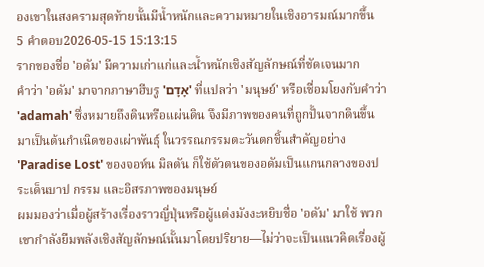องเขาในสงครามสุดท้ายนั้นมีน้ำหนักและความหมายในเชิงอารมณ์มากขึ้น
5 คำตอบ2026-05-15 15:13:15
รากของชื่อ 'อดัม' มีความเก่าแก่และน้ำหนักเชิงสัญลักษณ์ที่ชัดเจนมาก
คำว่า 'อดัม' มาจากภาษาฮีบรู 'אָדָם' ที่แปลว่า 'มนุษย์' หรือเชื่อมโยงกับคำว่า 'adamah' ซึ่งหมายถึงดินหรือแผ่นดิน จึงมีภาพของคนที่ถูกปั้นจากดินขึ้นมาเป็นต้นกำเนิดของเผ่าพันธุ์ ในวรรณกรรมตะวันตกชิ้นสำคัญอย่าง 'Paradise Lost' ของจอห์น มิลตัน ก็ใช้ตัวตนของอดัมเป็นแกนกลางของประเด็นบาป กรรม และอิสรภาพของมนุษย์
ผมมองว่าเมื่อผู้สร้างเรื่องราวญี่ปุ่นหรือผู้แต่งมังงะหยิบชื่อ 'อดัม' มาใช้ พวกเขากำลังยืมพลังเชิงสัญลักษณ์นั้นมาโดยปริยาย—ไม่ว่าจะเป็นแนวคิดเรื่องผู้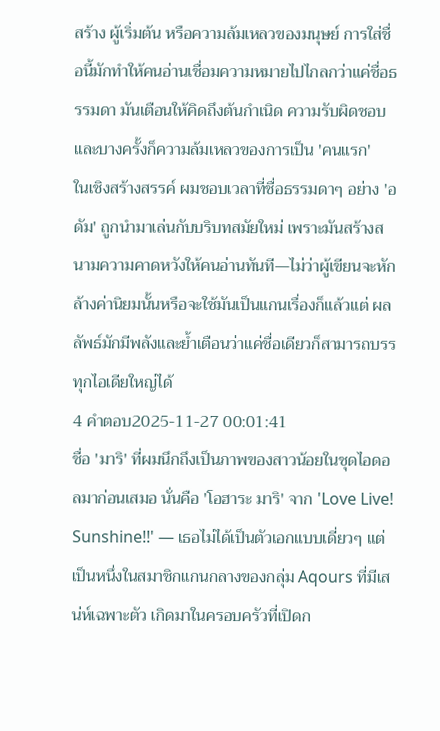สร้าง ผู้เริ่มต้น หรือความล้มเหลวของมนุษย์ การใส่ชื่อนี้มักทำให้คนอ่านเชื่อมความหมายไปไกลกว่าแค่ชื่อธรรมดา มันเตือนให้คิดถึงต้นกำเนิด ความรับผิดชอบ และบางครั้งก็ความล้มเหลวของการเป็น 'คนแรก'
ในเชิงสร้างสรรค์ ผมชอบเวลาที่ชื่อธรรมดาๆ อย่าง 'อดัม' ถูกนำมาเล่นกับบริบทสมัยใหม่ เพราะมันสร้างสนามความคาดหวังให้คนอ่านทันที—ไม่ว่าผู้เขียนจะหักล้างค่านิยมนั้นหรือจะใช้มันเป็นแกนเรื่องก็แล้วแต่ ผลลัพธ์มักมีพลังและย้ำเตือนว่าแค่ชื่อเดียวก็สามารถบรรทุกไอเดียใหญ่ได้
4 คำตอบ2025-11-27 00:01:41
ชื่อ 'มาริ' ที่ผมนึกถึงเป็นภาพของสาวน้อยในชุดไอดอลมาก่อนเสมอ นั่นคือ 'โอฮาระ มาริ' จาก 'Love Live! Sunshine!!' — เธอไม่ได้เป็นตัวเอกแบบเดี่ยวๆ แต่เป็นหนึ่งในสมาชิกแกนกลางของกลุ่ม Aqours ที่มีเสน่ห์เฉพาะตัว เกิดมาในครอบครัวที่เปิดก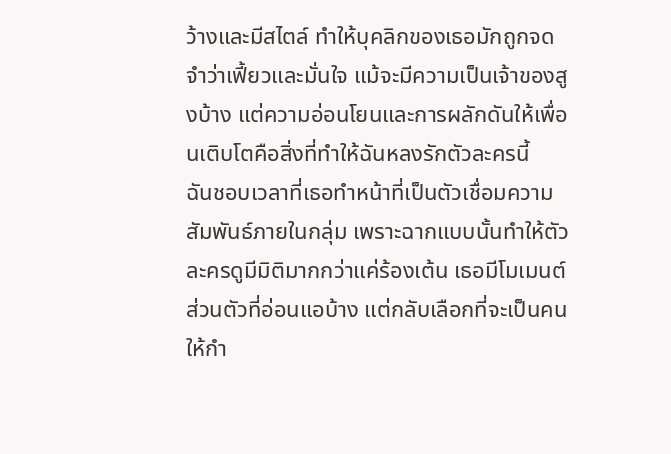ว้างและมีสไตล์ ทำให้บุคลิกของเธอมักถูกจดจำว่าเฟี้ยวและมั่นใจ แม้จะมีความเป็นเจ้าของสูงบ้าง แต่ความอ่อนโยนและการผลักดันให้เพื่อนเติบโตคือสิ่งที่ทำให้ฉันหลงรักตัวละครนี้
ฉันชอบเวลาที่เธอทำหน้าที่เป็นตัวเชื่อมความสัมพันธ์ภายในกลุ่ม เพราะฉากแบบนั้นทำให้ตัวละครดูมีมิติมากกว่าแค่ร้องเต้น เธอมีโมเมนต์ส่วนตัวที่อ่อนแอบ้าง แต่กลับเลือกที่จะเป็นคนให้กำ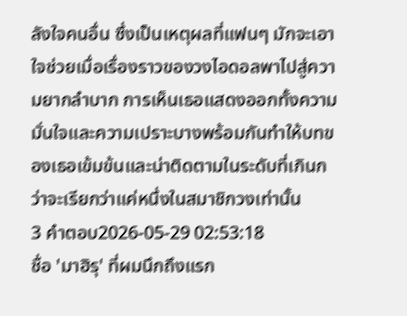ลังใจคนอื่น ซึ่งเป็นเหตุผลที่แฟนๆ มักจะเอาใจช่วยเมื่อเรื่องราวของวงไอดอลพาไปสู่ความยากลำบาก การเห็นเธอแสดงออกทั้งความมั่นใจและความเปราะบางพร้อมกันทำให้บทของเธอเข้มข้นและน่าติดตามในระดับที่เกินกว่าจะเรียกว่าแค่หนึ่งในสมาชิกวงเท่านั้น
3 คำตอบ2026-05-29 02:53:18
ชื่อ 'มาฮิรุ' ที่ผมนึกถึงแรก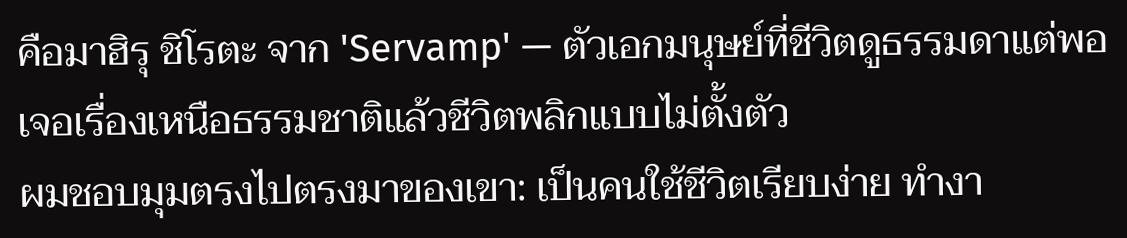คือมาฮิรุ ชิโรตะ จาก 'Servamp' — ตัวเอกมนุษย์ที่ชีวิตดูธรรมดาแต่พอเจอเรื่องเหนือธรรมชาติแล้วชีวิตพลิกแบบไม่ตั้งตัว
ผมชอบมุมตรงไปตรงมาของเขา: เป็นคนใช้ชีวิตเรียบง่าย ทำงา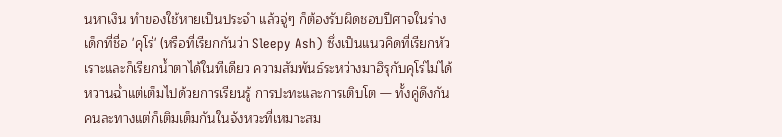นหาเงิน ทำของใช้หายเป็นประจำ แล้วจู่ๆ ก็ต้องรับผิดชอบปีศาจในร่างเด็กที่ชื่อ 'คุโร่' (หรือที่เรียกกันว่า Sleepy Ash) ซึ่งเป็นแนวคิดที่เรียกหัวเราะและก็เรียกน้ำตาได้ในทีเดียว ความสัมพันธ์ระหว่างมาฮิรุกับคุโร่ไม่ได้หวานฉ่ำแต่เต็มไปด้วยการเรียนรู้ การปะทะและการเติบโต — ทั้งคู่ดึงกันคนละทางแต่ก็เติมเต็มกันในจังหวะที่เหมาะสม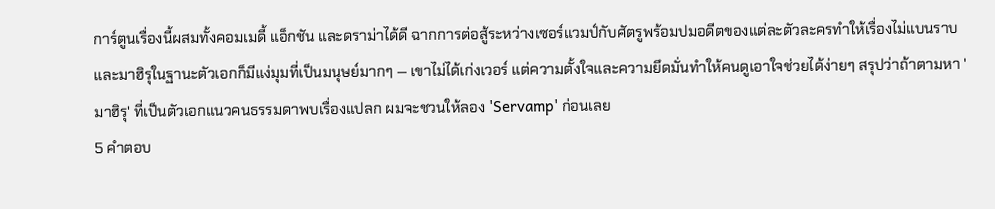การ์ตูนเรื่องนี้ผสมทั้งคอมเมดี้ แอ็กชัน และดราม่าได้ดี ฉากการต่อสู้ระหว่างเซอร์แวมป์กับศัตรูพร้อมปมอดีตของแต่ละตัวละครทำให้เรื่องไม่แบนราบ และมาฮิรุในฐานะตัวเอกก็มีแง่มุมที่เป็นมนุษย์มากๆ — เขาไม่ได้เก่งเวอร์ แต่ความตั้งใจและความยึดมั่นทำให้คนดูเอาใจช่วยได้ง่ายๆ สรุปว่าถ้าตามหา 'มาฮิรุ' ที่เป็นตัวเอกแนวคนธรรมดาพบเรื่องแปลก ผมจะชวนให้ลอง 'Servamp' ก่อนเลย
5 คำตอบ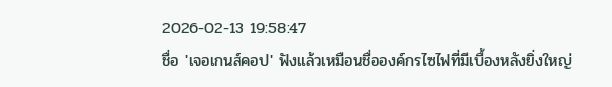2026-02-13 19:58:47
ชื่อ 'เจอเกนส์คอป' ฟังแล้วเหมือนชื่อองค์กรไซไฟที่มีเบื้องหลังยิ่งใหญ่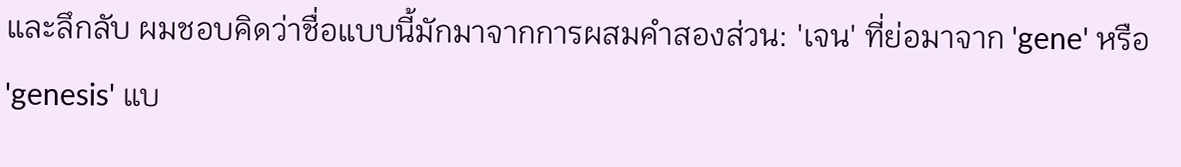และลึกลับ ผมชอบคิดว่าชื่อแบบนี้มักมาจากการผสมคำสองส่วน: 'เจน' ที่ย่อมาจาก 'gene' หรือ 'genesis' แบ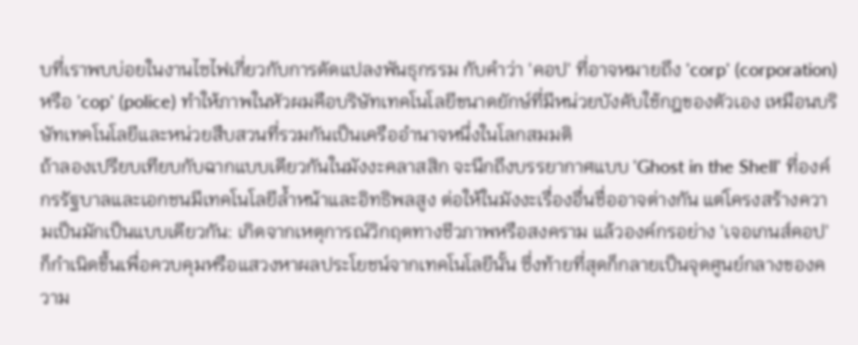บที่เราพบบ่อยในงานไซไฟเกี่ยวกับการดัดแปลงพันธุกรรม กับคำว่า 'คอป' ที่อาจหมายถึง 'corp' (corporation) หรือ 'cop' (police) ทำให้ภาพในหัวผมคือบริษัทเทคโนโลยีขนาดยักษ์ที่มีหน่วยบังคับใช้กฎของตัวเอง เหมือนบริษัทเทคโนโลยีและหน่วยสืบสวนที่รวมกันเป็นเครืออำนาจหนึ่งในโลกสมมติ
ถ้าลองเปรียบเทียบกับฉากแบบเดียวกันในมังงะคลาสสิก จะนึกถึงบรรยากาศแบบ 'Ghost in the Shell' ที่องค์กรรัฐบาลและเอกชนมีเทคโนโลยีล้ำหน้าและอิทธิพลสูง ต่อให้ในมังงะเรื่องอื่นชื่ออาจต่างกัน แต่โครงสร้างความเป็นมักเป็นแบบเดียวกัน: เกิดจากเหตุการณ์วิกฤตทางชีวภาพหรือสงคราม แล้วองค์กรอย่าง 'เจอเกนส์คอป' ก็กำเนิดขึ้นเพื่อควบคุมหรือแสวงหาผลประโยชน์จากเทคโนโลยีนั้น ซึ่งท้ายที่สุดก็กลายเป็นจุดศูนย์กลางของความ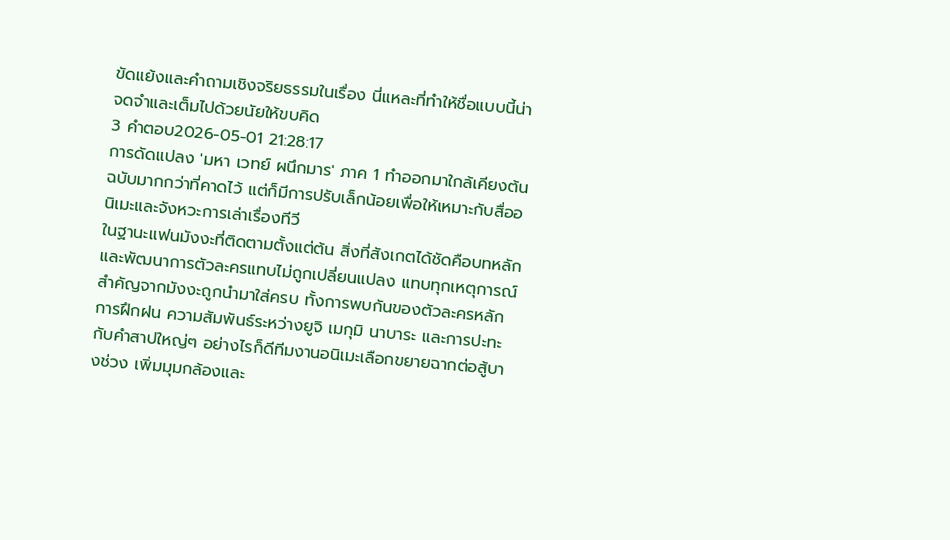ขัดแย้งและคำถามเชิงจริยธรรมในเรื่อง นี่แหละที่ทำให้ชื่อแบบนี้น่าจดจำและเต็มไปด้วยนัยให้ขบคิด
3 คำตอบ2026-05-01 21:28:17
การดัดแปลง 'มหา เวทย์ ผนึกมาร' ภาค 1 ทำออกมาใกล้เคียงต้นฉบับมากกว่าที่คาดไว้ แต่ก็มีการปรับเล็กน้อยเพื่อให้เหมาะกับสื่ออนิเมะและจังหวะการเล่าเรื่องทีวี
ในฐานะแฟนมังงะที่ติดตามตั้งแต่ต้น สิ่งที่สังเกตได้ชัดคือบทหลักและพัฒนาการตัวละครแทบไม่ถูกเปลี่ยนแปลง แทบทุกเหตุการณ์สำคัญจากมังงะถูกนำมาใส่ครบ ทั้งการพบกันของตัวละครหลัก การฝึกฝน ความสัมพันธ์ระหว่างยูจิ เมกุมิ นาบาระ และการปะทะกับคำสาปใหญ่ๆ อย่างไรก็ดีทีมงานอนิเมะเลือกขยายฉากต่อสู้บางช่วง เพิ่มมุมกล้องและ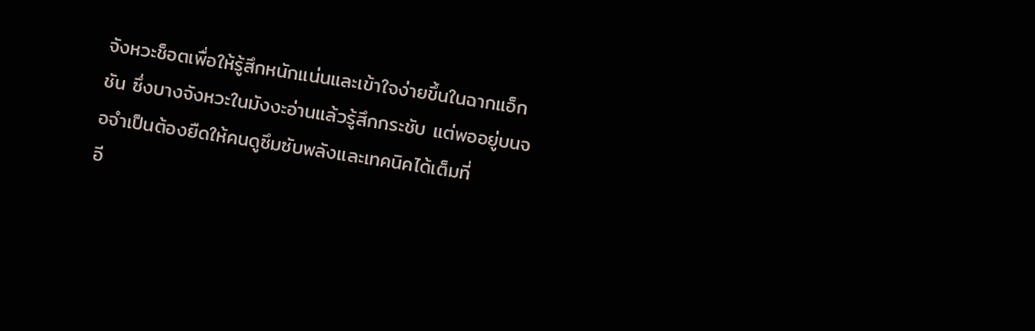จังหวะช็อตเพื่อให้รู้สึกหนักแน่นและเข้าใจง่ายขึ้นในฉากแอ็กชัน ซึ่งบางจังหวะในมังงะอ่านแล้วรู้สึกกระชับ แต่พออยู่บนจอจำเป็นต้องยืดให้คนดูซึมซับพลังและเทคนิคได้เต็มที่
อี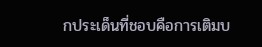กประเด็นที่ชอบคือการเติมบ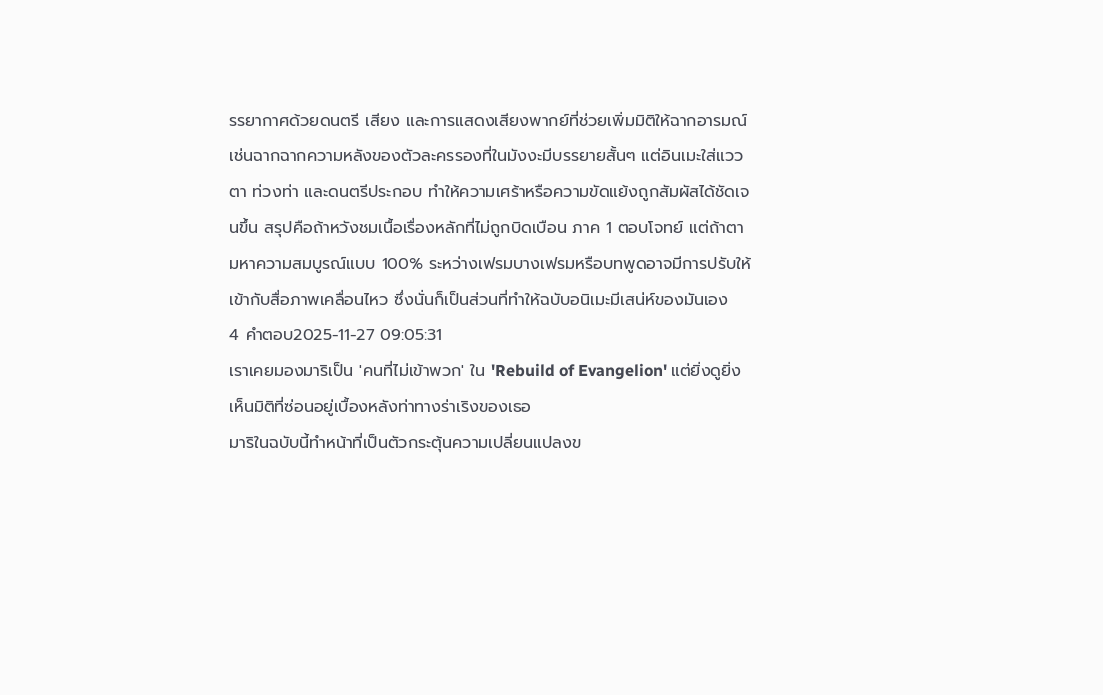รรยากาศด้วยดนตรี เสียง และการแสดงเสียงพากย์ที่ช่วยเพิ่มมิติให้ฉากอารมณ์ เช่นฉากฉากความหลังของตัวละครรองที่ในมังงะมีบรรยายสั้นๆ แต่อินเมะใส่แววตา ท่วงท่า และดนตรีประกอบ ทำให้ความเศร้าหรือความขัดแย้งถูกสัมผัสได้ชัดเจนขึ้น สรุปคือถ้าหวังชมเนื้อเรื่องหลักที่ไม่ถูกบิดเบือน ภาค 1 ตอบโจทย์ แต่ถ้าตามหาความสมบูรณ์แบบ 100% ระหว่างเฟรมบางเฟรมหรือบทพูดอาจมีการปรับให้เข้ากับสื่อภาพเคลื่อนไหว ซึ่งนั่นก็เป็นส่วนที่ทำให้ฉบับอนิเมะมีเสน่ห์ของมันเอง
4 คำตอบ2025-11-27 09:05:31
เราเคยมองมาริเป็น 'คนที่ไม่เข้าพวก' ใน 'Rebuild of Evangelion' แต่ยิ่งดูยิ่งเห็นมิติที่ซ่อนอยู่เบื้องหลังท่าทางร่าเริงของเธอ
มาริในฉบับนี้ทำหน้าที่เป็นตัวกระตุ้นความเปลี่ยนแปลงข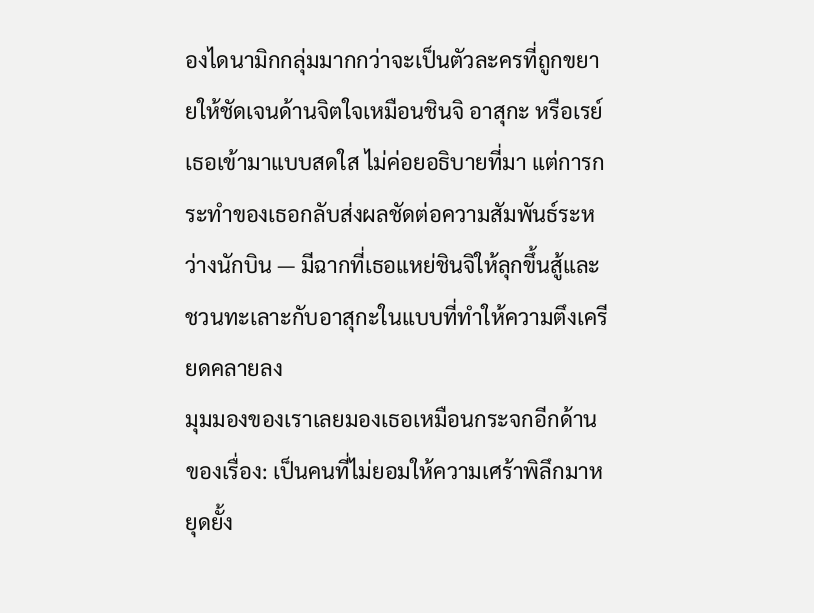องไดนามิกกลุ่มมากกว่าจะเป็นตัวละครที่ถูกขยายให้ชัดเจนด้านจิตใจเหมือนชินจิ อาสุกะ หรือเรย์ เธอเข้ามาแบบสดใส ไม่ค่อยอธิบายที่มา แต่การกระทำของเธอกลับส่งผลชัดต่อความสัมพันธ์ระหว่างนักบิน — มีฉากที่เธอแหย่ชินจิให้ลุกขึ้นสู้และชวนทะเลาะกับอาสุกะในแบบที่ทำให้ความตึงเครียดคลายลง
มุมมองของเราเลยมองเธอเหมือนกระจกอีกด้านของเรื่อง: เป็นคนที่ไม่ยอมให้ความเศร้าพิลึกมาหยุดยั้ง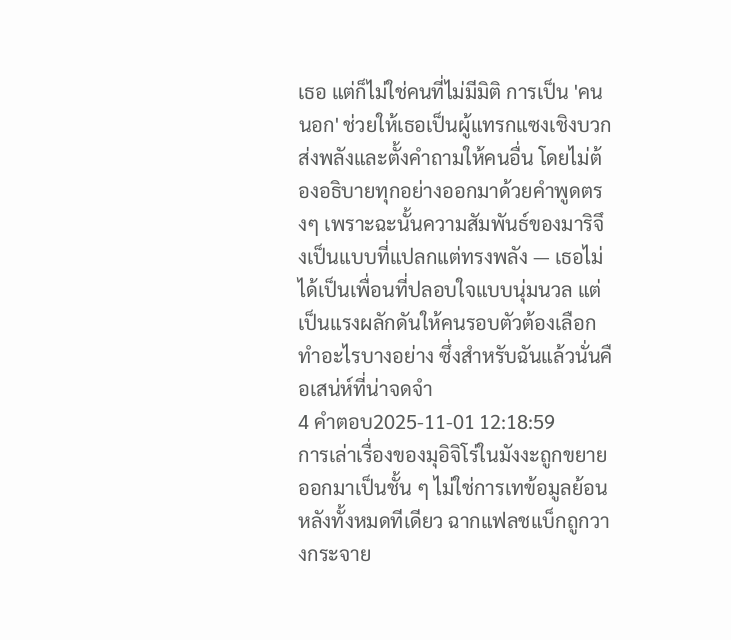เธอ แต่ก็ไม่ใช่คนที่ไม่มีมิติ การเป็น 'คนนอก' ช่วยให้เธอเป็นผู้แทรกแซงเชิงบวก ส่งพลังและตั้งคำถามให้คนอื่น โดยไม่ต้องอธิบายทุกอย่างออกมาด้วยคำพูดตรงๆ เพราะฉะนั้นความสัมพันธ์ของมาริจึงเป็นแบบที่แปลกแต่ทรงพลัง — เธอไม่ได้เป็นเพื่อนที่ปลอบใจแบบนุ่มนวล แต่เป็นแรงผลักดันให้คนรอบตัวต้องเลือกทำอะไรบางอย่าง ซึ่งสำหรับฉันแล้วนั่นคือเสน่ห์ที่น่าจดจำ
4 คำตอบ2025-11-01 12:18:59
การเล่าเรื่องของมุอิจิโร่ในมังงะถูกขยายออกมาเป็นชั้น ๆ ไม่ใช่การเทข้อมูลย้อนหลังทั้งหมดทีเดียว ฉากแฟลชแบ็กถูกวางกระจาย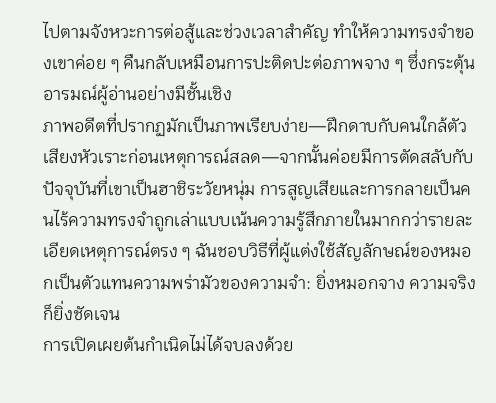ไปตามจังหวะการต่อสู้และช่วงเวลาสำคัญ ทำให้ความทรงจำของเขาค่อย ๆ คืนกลับเหมือนการปะติดปะต่อภาพจาง ๆ ซึ่งกระตุ้นอารมณ์ผู้อ่านอย่างมีชั้นเชิง
ภาพอดีตที่ปรากฏมักเป็นภาพเรียบง่าย—ฝึกดาบกับคนใกล้ตัว เสียงหัวเราะก่อนเหตุการณ์สลด—จากนั้นค่อยมีการตัดสลับกับปัจจุบันที่เขาเป็นฮาชิระวัยหนุ่ม การสูญเสียและการกลายเป็นคนไร้ความทรงจำถูกเล่าแบบเน้นความรู้สึกภายในมากกว่ารายละเอียดเหตุการณ์ตรง ๆ ฉันชอบวิธีที่ผู้แต่งใช้สัญลักษณ์ของหมอกเป็นตัวแทนความพร่ามัวของความจำ: ยิ่งหมอกจาง ความจริงก็ยิ่งชัดเจน
การเปิดเผยต้นกำเนิดไม่ได้จบลงด้วย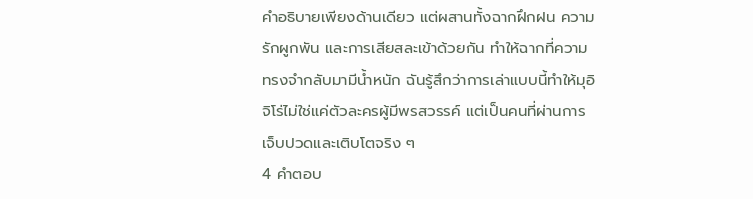คำอธิบายเพียงด้านเดียว แต่ผสานทั้งฉากฝึกฝน ความรักผูกพัน และการเสียสละเข้าด้วยกัน ทำให้ฉากที่ความทรงจำกลับมามีน้ำหนัก ฉันรู้สึกว่าการเล่าแบบนี้ทำให้มุอิจิโร่ไม่ใช่แค่ตัวละครผู้มีพรสวรรค์ แต่เป็นคนที่ผ่านการเจ็บปวดและเติบโตจริง ๆ
4 คำตอบ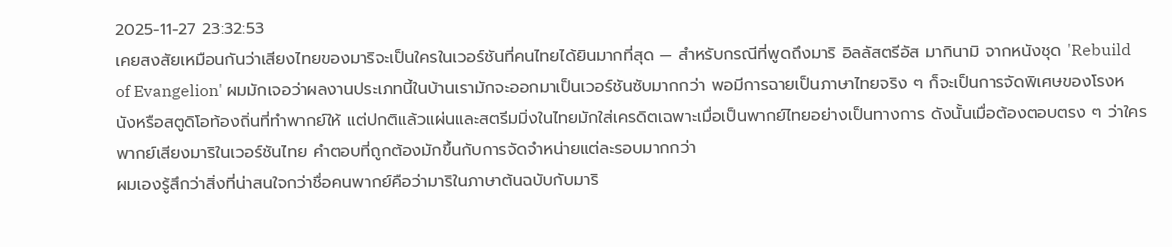2025-11-27 23:32:53
เคยสงสัยเหมือนกันว่าเสียงไทยของมาริจะเป็นใครในเวอร์ชันที่คนไทยได้ยินมากที่สุด — สำหรับกรณีที่พูดถึงมาริ อิลลัสตรีอัส มากินามิ จากหนังชุด 'Rebuild of Evangelion' ผมมักเจอว่าผลงานประเภทนี้ในบ้านเรามักจะออกมาเป็นเวอร์ชันซับมากกว่า พอมีการฉายเป็นภาษาไทยจริง ๆ ก็จะเป็นการจัดพิเศษของโรงหนังหรือสตูดิโอท้องถิ่นที่ทำพากย์ให้ แต่ปกติแล้วแผ่นและสตรีมมิ่งในไทยมักใส่เครดิตเฉพาะเมื่อเป็นพากย์ไทยอย่างเป็นทางการ ดังนั้นเมื่อต้องตอบตรง ๆ ว่าใครพากย์เสียงมาริในเวอร์ชันไทย คำตอบที่ถูกต้องมักขึ้นกับการจัดจำหน่ายแต่ละรอบมากกว่า
ผมเองรู้สึกว่าสิ่งที่น่าสนใจกว่าชื่อคนพากย์คือว่ามาริในภาษาต้นฉบับกับมาริ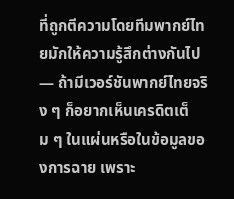ที่ถูกตีความโดยทีมพากย์ไทยมักให้ความรู้สึกต่างกันไป — ถ้ามีเวอร์ชันพากย์ไทยจริง ๆ ก็อยากเห็นเครดิตเต็ม ๆ ในแผ่นหรือในข้อมูลของการฉาย เพราะ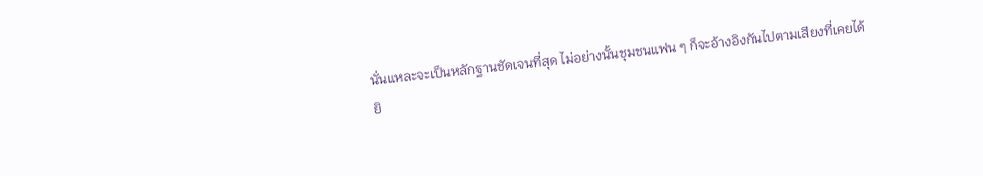นั่นแหละจะเป็นหลักฐานชัดเจนที่สุด ไม่อย่างนั้นชุมชนแฟน ๆ ก็จะอ้างอิงกันไปตามเสียงที่เคยได้ยิ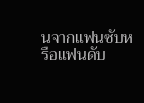นจากแฟนซับหรือแฟนดับ